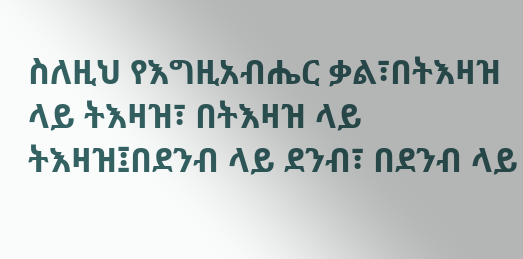ስለዚህ የእግዚአብሔር ቃል፣በትእዛዝ ላይ ትእዛዝ፣ በትእዛዝ ላይ ትእዛዝ፤በደንብ ላይ ደንብ፣ በደንብ ላይ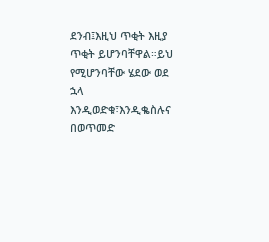ደንብ፤እዚህ ጥቂት እዚያ ጥቂት ይሆንባቸዋል።ይህ የሚሆንባቸው ሄደው ወደ ኋላ እንዲወድቁ፣እንዲቈስሉና በወጥመድ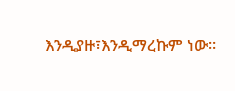እንዲያዙ፣እንዲማረኩም ነው።